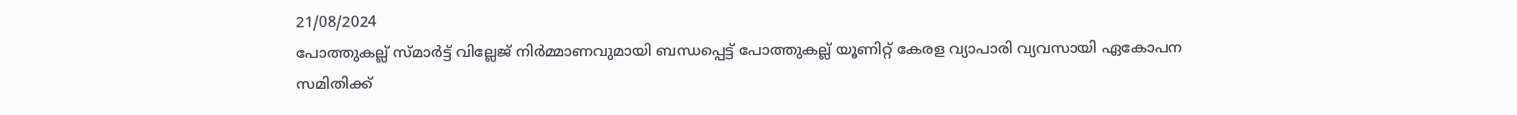21/08/2024
പോത്തുകല്ല് സ്മാർട്ട് വില്ലേജ് നിർമ്മാണവുമായി ബന്ധപ്പെട്ട് പോത്തുകല്ല് യൂണിറ്റ് കേരള വ്യാപാരി വ്യവസായി ഏകോപന സമിതിക്ക്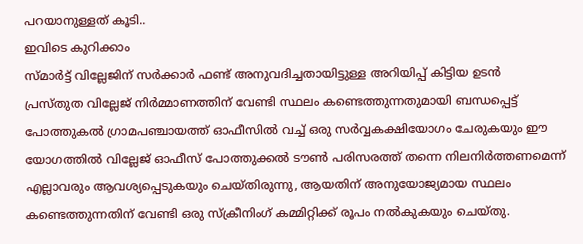പറയാനുള്ളത് കൂടി..
ഇവിടെ കുറിക്കാം
സ്മാർട്ട് വില്ലേജിന് സർക്കാർ ഫണ്ട് അനുവദിച്ചതായിട്ടുള്ള അറിയിപ്പ് കിട്ടിയ ഉടൻ
പ്രസ്തുത വില്ലേജ് നിർമ്മാണത്തിന് വേണ്ടി സ്ഥലം കണ്ടെത്തുന്നതുമായി ബന്ധപ്പെട്ട് പോത്തുകൽ ഗ്രാമപഞ്ചായത്ത് ഓഫീസിൽ വച്ച് ഒരു സർവ്വകക്ഷിയോഗം ചേരുകയും ഈ യോഗത്തിൽ വില്ലേജ് ഓഫീസ് പോത്തുക്കൽ ടൗൺ പരിസരത്ത് തന്നെ നിലനിർത്തണമെന്ന് എല്ലാവരും ആവശ്യപ്പെടുകയും ചെയ്തിരുന്നു, ആയതിന് അനുയോജ്യമായ സ്ഥലം കണ്ടെത്തുന്നതിന് വേണ്ടി ഒരു സ്ക്രീനിംഗ് കമ്മിറ്റിക്ക് രൂപം നൽകുകയും ചെയ്തു.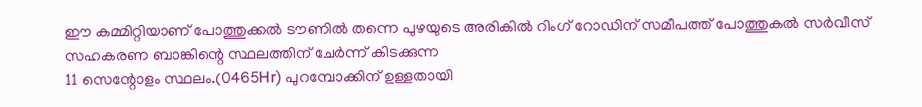ഈ കമ്മിറ്റിയാണ് പോത്തുക്കൽ ടൗണിൽ തന്നെ പുഴയുടെ അരികിൽ റിംഗ് റോഡിന് സമീപത്ത് പോത്തുകൽ സർവീസ് സഹകരണ ബാങ്കിന്റെ സ്ഥലത്തിന് ചേർന്ന് കിടക്കുന്ന
11 സെന്റോളം സ്ഥലം.(0465Hr) പുറമ്പോക്കിന് ഉള്ളതായി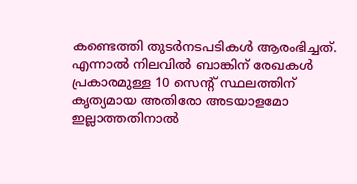കണ്ടെത്തി തുടർനടപടികൾ ആരംഭിച്ചത്.
എന്നാൽ നിലവിൽ ബാങ്കിന് രേഖകൾ പ്രകാരമുള്ള 10 സെന്റ് സ്ഥലത്തിന് കൃത്യമായ അതിരോ അടയാളമോ ഇല്ലാത്തതിനാൽ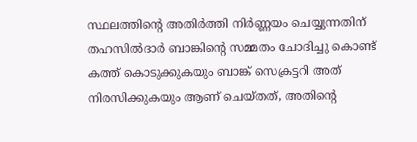സ്ഥലത്തിന്റെ അതിർത്തി നിർണ്ണയം ചെയ്യുന്നതിന് തഹസിൽദാർ ബാങ്കിന്റെ സമ്മതം ചോദിച്ചു കൊണ്ട് കത്ത് കൊടുക്കുകയും ബാങ്ക് സെക്രട്ടറി അത് നിരസിക്കുകയും ആണ് ചെയ്തത്, അതിന്റെ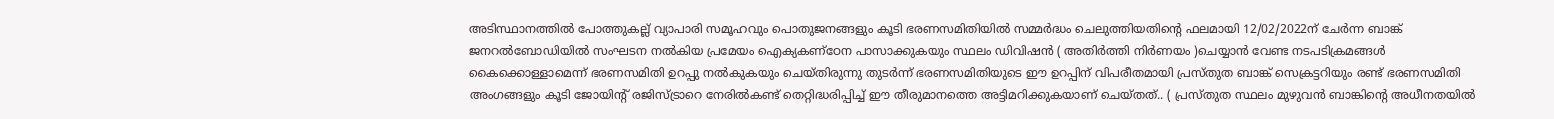അടിസ്ഥാനത്തിൽ പോത്തുകല്ല് വ്യാപാരി സമൂഹവും പൊതുജനങ്ങളും കൂടി ഭരണസമിതിയിൽ സമ്മർദ്ധം ചെലുത്തിയതിന്റെ ഫലമായി 12/02/2022ന് ചേർന്ന ബാങ്ക് ജനറൽബോഡിയിൽ സംഘടന നൽകിയ പ്രമേയം ഐക്യകണ്ഠേന പാസാക്കുകയും സ്ഥലം ഡിവിഷൻ ( അതിർത്തി നിർണയം )ചെയ്യാൻ വേണ്ട നടപടിക്രമങ്ങൾ കൈക്കൊള്ളാമെന്ന് ഭരണസമിതി ഉറപ്പു നൽകുകയും ചെയ്തിരുന്നു തുടർന്ന് ഭരണസമിതിയുടെ ഈ ഉറപ്പിന് വിപരീതമായി പ്രസ്തുത ബാങ്ക് സെക്രട്ടറിയും രണ്ട് ഭരണസമിതി അംഗങ്ങളും കൂടി ജോയിന്റ് രജിസ്ട്രാറെ നേരിൽകണ്ട് തെറ്റിദ്ധരിപ്പിച്ച് ഈ തീരുമാനത്തെ അട്ടിമറിക്കുകയാണ് ചെയ്തത്.. ( പ്രസ്തുത സ്ഥലം മുഴുവൻ ബാങ്കിന്റെ അധീനതയിൽ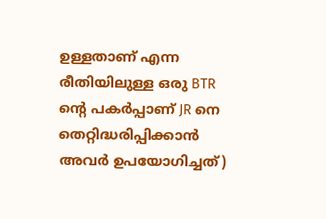ഉള്ളതാണ് എന്ന രീതിയിലുള്ള ഒരു BTR ന്റെ പകർപ്പാണ് JR നെ തെറ്റിദ്ധരിപ്പിക്കാൻ അവർ ഉപയോഗിച്ചത്)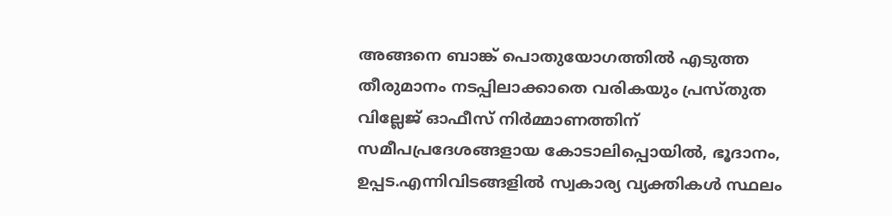അങ്ങനെ ബാങ്ക് പൊതുയോഗത്തിൽ എടുത്ത തീരുമാനം നടപ്പിലാക്കാതെ വരികയും പ്രസ്തുത വില്ലേജ് ഓഫീസ് നിർമ്മാണത്തിന് സമീപപ്രദേശങ്ങളായ കോടാലിപ്പൊയിൽ, ഭൂദാനം, ഉപ്പട.എന്നിവിടങ്ങളിൽ സ്വകാര്യ വ്യക്തികൾ സ്ഥലം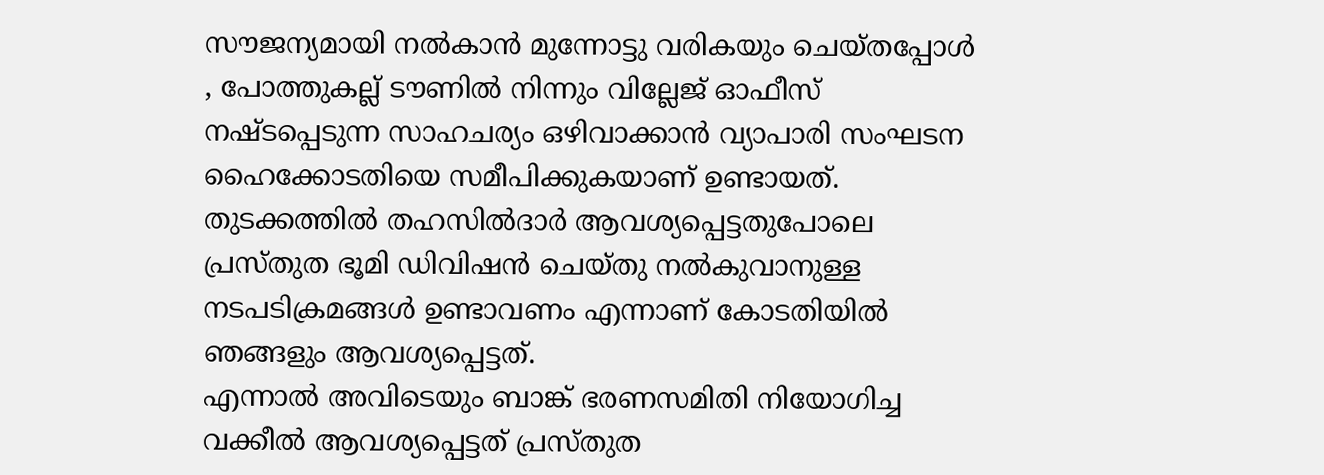സൗജന്യമായി നൽകാൻ മുന്നോട്ടു വരികയും ചെയ്തപ്പോൾ , പോത്തുകല്ല് ടൗണിൽ നിന്നും വില്ലേജ് ഓഫീസ് നഷ്ടപ്പെടുന്ന സാഹചര്യം ഒഴിവാക്കാൻ വ്യാപാരി സംഘടന ഹൈക്കോടതിയെ സമീപിക്കുകയാണ് ഉണ്ടായത്. തുടക്കത്തിൽ തഹസിൽദാർ ആവശ്യപ്പെട്ടതുപോലെ പ്രസ്തുത ഭൂമി ഡിവിഷൻ ചെയ്തു നൽകുവാനുള്ള നടപടിക്രമങ്ങൾ ഉണ്ടാവണം എന്നാണ് കോടതിയിൽ ഞങ്ങളും ആവശ്യപ്പെട്ടത്.
എന്നാൽ അവിടെയും ബാങ്ക് ഭരണസമിതി നിയോഗിച്ച വക്കീൽ ആവശ്യപ്പെട്ടത് പ്രസ്തുത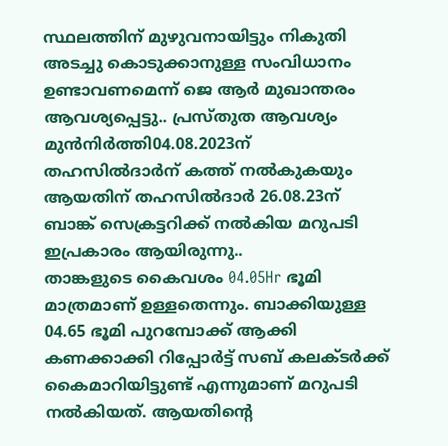സ്ഥലത്തിന് മുഴുവനായിട്ടും നികുതി അടച്ചു കൊടുക്കാനുള്ള സംവിധാനം ഉണ്ടാവണമെന്ന് ജെ ആർ മുഖാന്തരം ആവശ്യപ്പെട്ടു.. പ്രസ്തുത ആവശ്യം മുൻനിർത്തി04.08.2023ന് തഹസിൽദാർന് കത്ത് നൽകുകയും ആയതിന് തഹസിൽദാർ 26.08.23ന് ബാങ്ക് സെക്രട്ടറിക്ക് നൽകിയ മറുപടി
ഇപ്രകാരം ആയിരുന്നു..
താങ്കളുടെ കൈവശം 04.05Hr ഭൂമി മാത്രമാണ് ഉള്ളതെന്നും. ബാക്കിയുള്ള
04.65 ഭൂമി പുറമ്പോക്ക് ആക്കി കണക്കാക്കി റിപ്പോർട്ട് സബ് കലക്ടർക്ക് കൈമാറിയിട്ടുണ്ട് എന്നുമാണ് മറുപടി നൽകിയത്. ആയതിന്റെ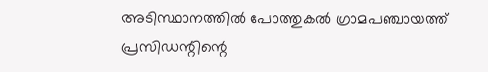അടിസ്ഥാനത്തിൽ പോത്തുകൽ ഗ്രാമപഞ്ചായത്ത് പ്രസിഡന്റിന്റെ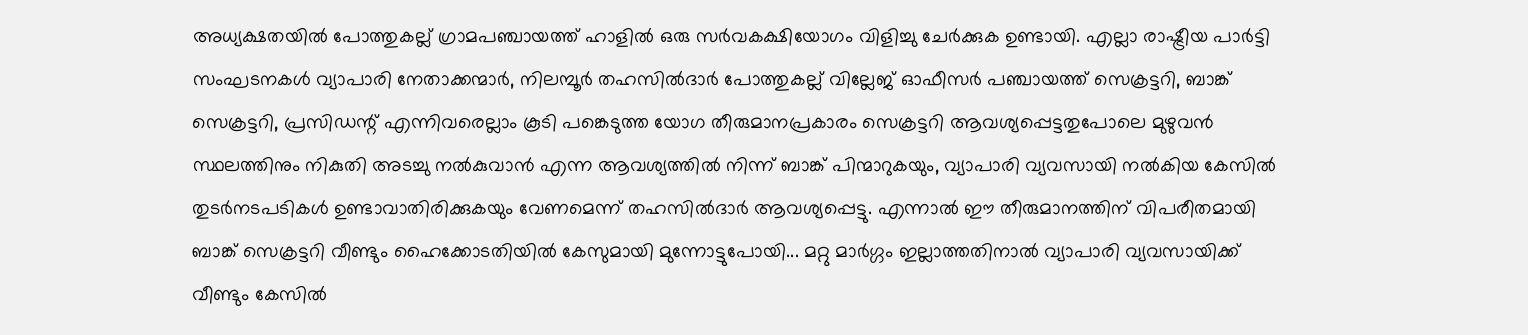അധ്യക്ഷതയിൽ പോത്തുകല്ല് ഗ്രാമപഞ്ചായത്ത് ഹാളിൽ ഒരു സർവകക്ഷിയോഗം വിളിച്ചു ചേർക്കുക ഉണ്ടായി. എല്ലാ രാഷ്ട്രീയ പാർട്ടി സംഘടനകൾ വ്യാപാരി നേതാക്കന്മാർ, നിലമ്പൂർ തഹസിൽദാർ പോത്തുകല്ല് വില്ലേജ് ഓഫീസർ പഞ്ചായത്ത് സെക്രട്ടറി, ബാങ്ക് സെക്രട്ടറി, പ്രസിഡന്റ് എന്നിവരെല്ലാം കൂടി പങ്കെടുത്ത യോഗ തീരുമാനപ്രകാരം സെക്രട്ടറി ആവശ്യപ്പെട്ടതുപോലെ മുഴുവൻ സ്ഥലത്തിനും നികുതി അടച്ചു നൽകുവാൻ എന്ന ആവശ്യത്തിൽ നിന്ന് ബാങ്ക് പിന്മാറുകയും, വ്യാപാരി വ്യവസായി നൽകിയ കേസിൽ തുടർനടപടികൾ ഉണ്ടാവാതിരിക്കുകയും വേണമെന്ന് തഹസിൽദാർ ആവശ്യപ്പെട്ടു. എന്നാൽ ഈ തീരുമാനത്തിന് വിപരീതമായി ബാങ്ക് സെക്രട്ടറി വീണ്ടും ഹൈക്കോടതിയിൽ കേസുമായി മുന്നോട്ടുപോയി... മറ്റു മാർഗ്ഗം ഇല്ലാത്തതിനാൽ വ്യാപാരി വ്യവസായിക്ക് വീണ്ടും കേസിൽ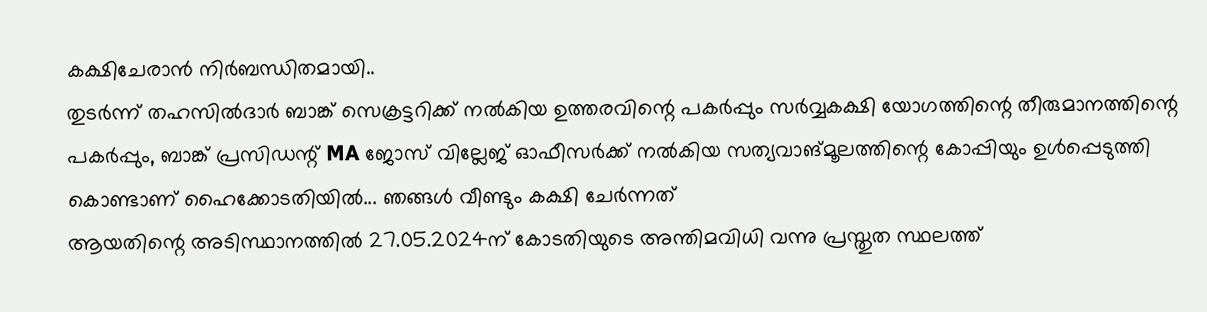കക്ഷിചേരാൻ നിർബന്ധിതമായി..
തുടർന്ന് തഹസിൽദാർ ബാങ്ക് സെക്രട്ടറിക്ക് നൽകിയ ഉത്തരവിന്റെ പകർപ്പും സർവ്വകക്ഷി യോഗത്തിന്റെ തീരുമാനത്തിന്റെ പകർപ്പും, ബാങ്ക് പ്രസിഡന്റ് MA ജോസ് വില്ലേജ് ഓഫീസർക്ക് നൽകിയ സത്യവാങ്മൂലത്തിന്റെ കോപ്പിയും ഉൾപ്പെടുത്തി കൊണ്ടാണ് ഹൈക്കോടതിയിൽ... ഞങ്ങൾ വീണ്ടും കക്ഷി ചേർന്നത്
ആയതിന്റെ അടിസ്ഥാനത്തിൽ 27.05.2024ന് കോടതിയുടെ അന്തിമവിധി വന്നു പ്രസ്തുത സ്ഥലത്ത്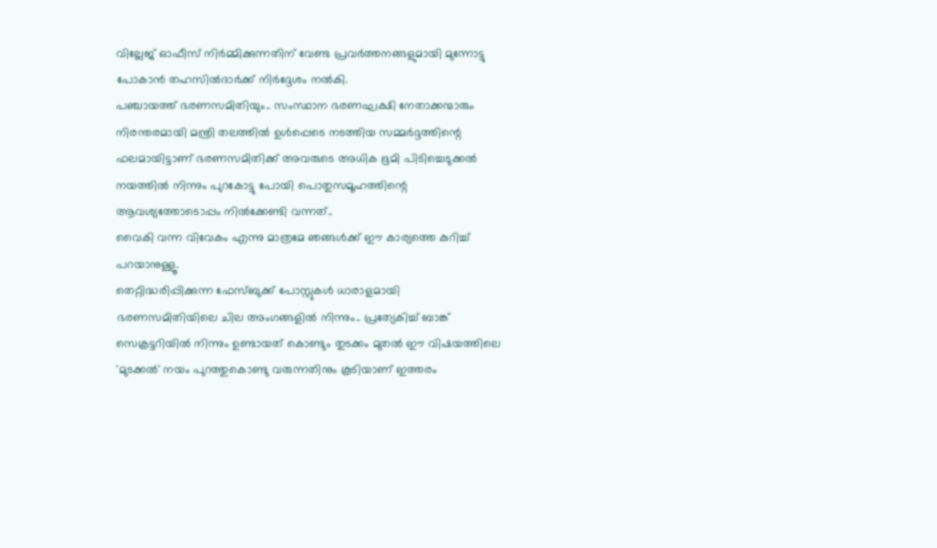വില്ലേജ് ഓഫീസ് നിർമ്മിക്കുന്നതിന് വേണ്ട പ്രവർത്തനങ്ങളുമായി മുന്നോട്ടു പോകാൻ തഹസിൽദാർക്ക് നിർദ്ദേശം നൽകി.
പഞ്ചായത്ത് ഭരണസമിതിയും.. സംസ്ഥാന ഭരണഘക്ഷി നേതാക്കന്മാരും നിരന്തരമായി മന്ത്രി തലത്തിൽ ഉൾപ്പെടെ നടത്തിയ സമ്മർദ്ദത്തിന്റെ ഫലമായിട്ടാണ് ഭരണസമിതിക്ക് അവരുടെ അധിക ഭൂമി പിടിച്ചെടുക്കൽ നയത്തിൽ നിന്നും പുറകോട്ടു പോയി പൊതുസമൂഹത്തിന്റെ ആവശ്യത്തോടൊപ്പം നിൽക്കേണ്ടി വന്നത്..
വൈകി വന്ന വിവേകം എന്നു മാത്രമേ ഞങ്ങൾക്ക് ഈ കാര്യത്തെ കുറിച്ച് പറയാനുള്ളൂ.
തെറ്റിദ്ധരിപ്പിക്കുന്ന ഫേസ്ബുക്ക് പോസ്റ്റുകൾ ധാരാളമായി ഭരണസമിതിയിലെ ചില അംഗങ്ങളിൽ നിന്നും.. പ്രത്യേകിച്ച് ബാങ്ക് സെക്രട്ടറിയിൽ നിന്നും ഉണ്ടായത് കൊണ്ടും തുടക്കം മുതൽ ഈ വിഷയത്തിലെ 'മുടക്കൽ' നയം പുറത്തുകൊണ്ടു വരുന്നതിനും കൂടിയാണ് ഇത്തരം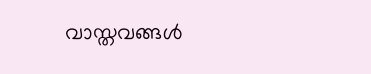വാസ്തവങ്ങൾ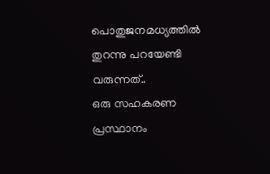പൊതുജനമധ്യത്തിൽ തുറന്നു പറയേണ്ടി വരുന്നത്..
ഒരു സഹകരണ പ്രസ്ഥാനം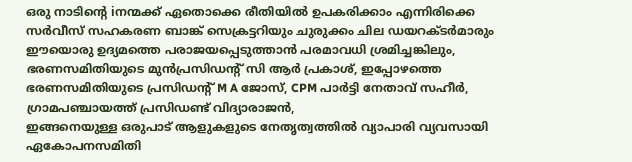ഒരു നാടിന്റെ iനന്മക്ക് ഏതൊക്കെ രീതിയിൽ ഉപകരിക്കാം എന്നിരിക്കെ
സർവീസ് സഹകരണ ബാങ്ക് സെക്രട്ടറിയും ചുരുക്കം ചില ഡയറക്ടർമാരും ഈയൊരു ഉദ്യമത്തെ പരാജയപ്പെടുത്താൻ പരമാവധി ശ്രമിച്ചങ്കിലും, ഭരണസമിതിയുടെ മുൻപ്രസിഡന്റ് സി ആർ പ്രകാശ്, ഇപ്പോഴത്തെ ഭരണസമിതിയുടെ പ്രസിഡന്റ് M A ജോസ്, CPM പാർട്ടി നേതാവ് സഹീർ, ഗ്രാമപഞ്ചായത്ത് പ്രസിഡണ്ട് വിദ്യാരാജൻ,
ഇങ്ങനെയുള്ള ഒരുപാട് ആളുകളുടെ നേതൃത്വത്തിൽ വ്യാപാരി വ്യവസായി ഏകോപനസമിതി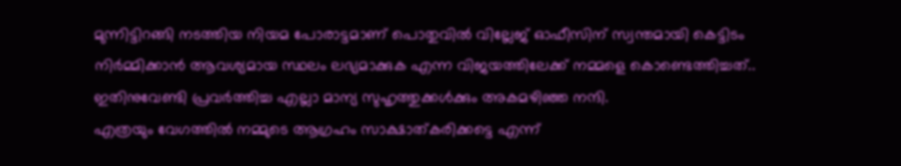മുന്നിട്ടിറങ്ങി നടത്തിയ നിയമ പോരാട്ടമാണ് പൊതുവിൽ വില്ലേജ് ഓഫീസിന് സ്വന്തമായി കെട്ടിടം നിർമ്മിക്കാൻ ആവശ്യമായ സ്ഥലം ലഭ്യമാക്കുക എന്ന വിജയത്തിലേക്ക് നമ്മളെ കൊണ്ടെത്തിച്ചത്..
ഇതിനുവേണ്ടി പ്രവർത്തിച്ച എല്ലാ മാന്യ സുഹൃത്തുക്കൾക്കും അകമഴിഞ്ഞ നന്ദി.
എത്രയും വേഗത്തിൽ നമ്മുടെ ആഗ്രഹം സാക്ഷാത്കരിക്കട്ടെ എന്ന്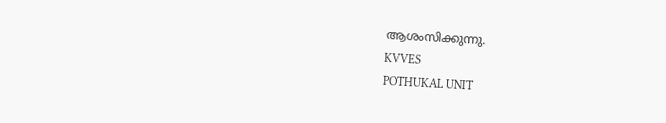ആശംസിക്കുന്നു.
KVVES
POTHUKAL UNIT